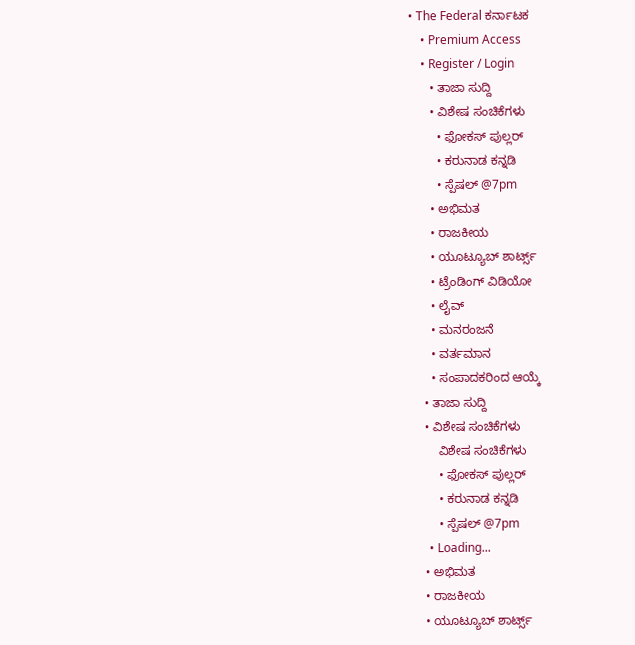• The Federal ಕರ್ನಾಟಕ
    • Premium Access
    • Register / Login
      • ತಾಜಾ ಸುದ್ದಿ
      • ವಿಶೇಷ ಸಂಚಿಕೆಗಳು
        • ಫೋಕಸ್‌ ಪುಲ್ಲರ್‌
        • ಕರುನಾಡ ಕನ್ನಡಿ
        • ಸ್ಪೆಷಲ್‌ @7pm
      • ಅಭಿಮತ
      • ರಾಜಕೀಯ
      • ಯೂಟ್ಯೂಬ್‌ ಶಾರ್ಟ್ಸ್‌
      • ಟ್ರೆಂಡಿಂಗ್‌ ವಿಡಿಯೋ
      • ಲೈವ್‌
      • ಮನರಂಜನೆ
      • ವರ್ತಮಾನ
      • ಸಂಪಾದಕರಿಂದ ಆಯ್ಕೆ
    • ತಾಜಾ ಸುದ್ದಿ
    • ವಿಶೇಷ ಸಂಚಿಕೆಗಳು
        ವಿಶೇಷ ಸಂಚಿಕೆಗಳು
        • ಫೋಕಸ್‌ ಪುಲ್ಲರ್‌
        • ಕರುನಾಡ ಕನ್ನಡಿ
        • ಸ್ಪೆಷಲ್‌ @7pm
      • Loading...
    • ಅಭಿಮತ
    • ರಾಜಕೀಯ
    • ಯೂಟ್ಯೂಬ್‌ ಶಾರ್ಟ್ಸ್‌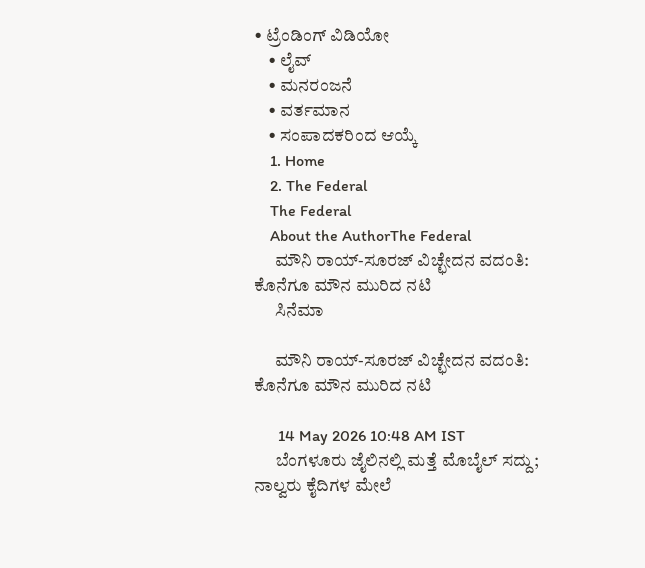• ಟ್ರೆಂಡಿಂಗ್‌ ವಿಡಿಯೋ
    • ಲೈವ್‌
    • ಮನರಂಜನೆ
    • ವರ್ತಮಾನ
    • ಸಂಪಾದಕರಿಂದ ಆಯ್ಕೆ
    1. Home
    2. The Federal
    The Federal
    About the AuthorThe Federal
      ಮೌನಿ ರಾಯ್-ಸೂರಜ್ ವಿಚ್ಛೇದನ ವದಂತಿ: ಕೊನೆಗೂ ಮೌನ ಮುರಿದ ನಟಿ
      ಸಿನೆಮಾ

      ಮೌನಿ ರಾಯ್-ಸೂರಜ್ ವಿಚ್ಛೇದನ ವದಂತಿ: ಕೊನೆಗೂ ಮೌನ ಮುರಿದ ನಟಿ

      14 May 2026 10:48 AM IST
      ಬೆಂಗಳೂರು ಜೈಲಿನಲ್ಲಿ ಮತ್ತೆ ಮೊಬೈಲ್ ಸದ್ದು; ನಾಲ್ವರು ಕೈದಿಗಳ ಮೇಲೆ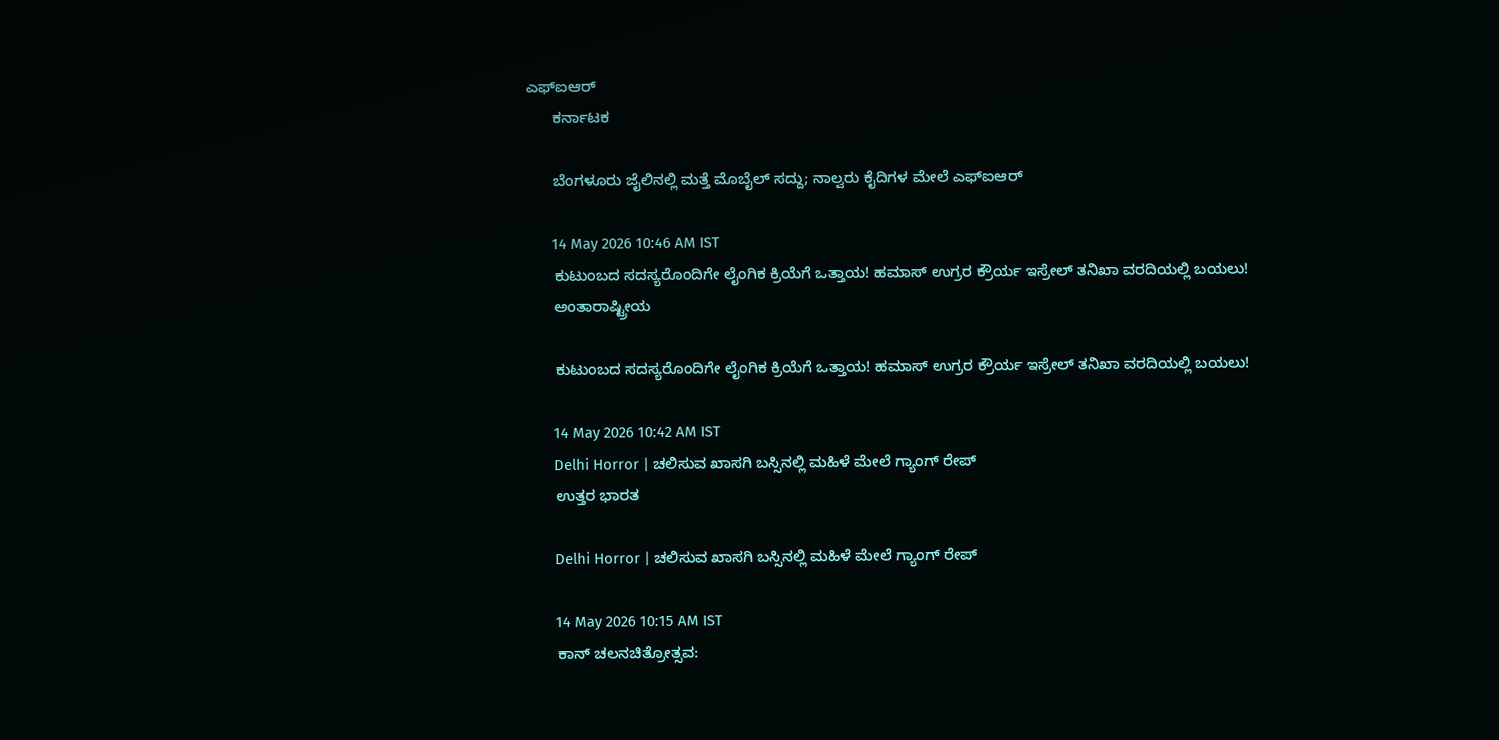ಎಫ್‌ಐಆರ್‌
      ಕರ್ನಾಟಕ

      ಬೆಂಗಳೂರು ಜೈಲಿನಲ್ಲಿ ಮತ್ತೆ ಮೊಬೈಲ್ ಸದ್ದು; ನಾಲ್ವರು ಕೈದಿಗಳ ಮೇಲೆ ಎಫ್‌ಐಆರ್‌

      14 May 2026 10:46 AM IST
      ಕುಟುಂಬದ ಸದಸ್ಯರೊಂದಿಗೇ ಲೈಂಗಿಕ ಕ್ರಿಯೆಗೆ ಒತ್ತಾಯ! ಹಮಾಸ್ ಉಗ್ರರ ಕ್ರೌರ್ಯ ಇಸ್ರೇಲ್ ತನಿಖಾ ವರದಿಯಲ್ಲಿ ಬಯಲು!
      ಅಂತಾರಾಷ್ಟ್ರೀಯ

      ಕುಟುಂಬದ ಸದಸ್ಯರೊಂದಿಗೇ ಲೈಂಗಿಕ ಕ್ರಿಯೆಗೆ ಒತ್ತಾಯ! ಹಮಾಸ್ ಉಗ್ರರ ಕ್ರೌರ್ಯ ಇಸ್ರೇಲ್ ತನಿಖಾ ವರದಿಯಲ್ಲಿ ಬಯಲು!

      14 May 2026 10:42 AM IST
      Delhi Horror | ಚಲಿಸುವ ಖಾಸಗಿ ಬಸ್ಸಿನಲ್ಲಿ ಮಹಿಳೆ ಮೇಲೆ ಗ್ಯಾಂಗ್ ರೇಪ್
      ಉತ್ತರ ಭಾರತ

      Delhi Horror | ಚಲಿಸುವ ಖಾಸಗಿ ಬಸ್ಸಿನಲ್ಲಿ ಮಹಿಳೆ ಮೇಲೆ ಗ್ಯಾಂಗ್ ರೇಪ್

      14 May 2026 10:15 AM IST
      ಕಾನ್ ಚಲನಚಿತ್ರೋತ್ಸವ: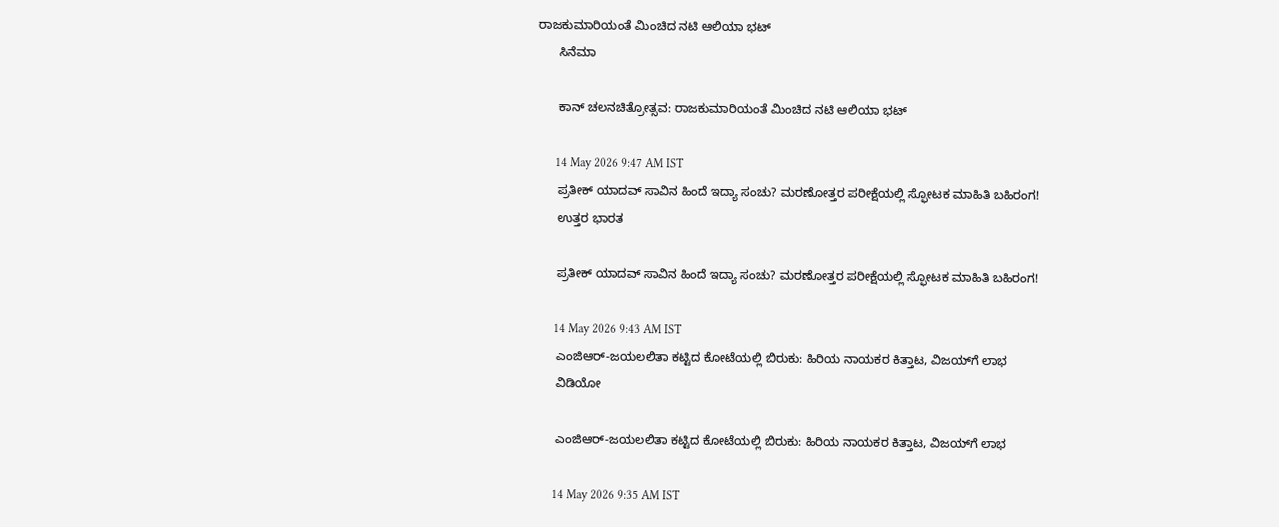ರಾಜಕುಮಾರಿಯಂತೆ ಮಿಂಚಿದ ನಟಿ ಆಲಿಯಾ ಭಟ್
      ಸಿನೆಮಾ

      ಕಾನ್ ಚಲನಚಿತ್ರೋತ್ಸವ: ರಾಜಕುಮಾರಿಯಂತೆ ಮಿಂಚಿದ ನಟಿ ಆಲಿಯಾ ಭಟ್

      14 May 2026 9:47 AM IST
      ಪ್ರತೀಕ್ ಯಾದವ್ ಸಾವಿನ ಹಿಂದೆ ಇದ್ಯಾ ಸಂಚು? ಮರಣೋತ್ತರ ಪರೀಕ್ಷೆಯಲ್ಲಿ ಸ್ಫೋಟಕ ಮಾಹಿತಿ ಬಹಿರಂಗ!
      ಉತ್ತರ ಭಾರತ

      ಪ್ರತೀಕ್ ಯಾದವ್ ಸಾವಿನ ಹಿಂದೆ ಇದ್ಯಾ ಸಂಚು? ಮರಣೋತ್ತರ ಪರೀಕ್ಷೆಯಲ್ಲಿ ಸ್ಫೋಟಕ ಮಾಹಿತಿ ಬಹಿರಂಗ!

      14 May 2026 9:43 AM IST
      ಎಂಜಿಆರ್-ಜಯಲಲಿತಾ ಕಟ್ಟಿದ ಕೋಟೆಯಲ್ಲಿ ಬಿರುಕು: ಹಿರಿಯ ನಾಯಕರ ಕಿತ್ತಾಟ, ವಿಜಯ್‌ಗೆ ಲಾಭ
      ವಿಡಿಯೋ

      ಎಂಜಿಆರ್-ಜಯಲಲಿತಾ ಕಟ್ಟಿದ ಕೋಟೆಯಲ್ಲಿ ಬಿರುಕು: ಹಿರಿಯ ನಾಯಕರ ಕಿತ್ತಾಟ, ವಿಜಯ್‌ಗೆ ಲಾಭ

      14 May 2026 9:35 AM IST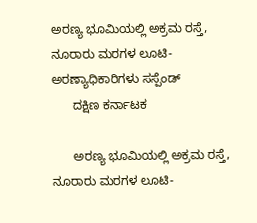ಅರಣ್ಯ ಭೂಮಿಯಲ್ಲಿ ಅಕ್ರಮ ರಸ್ತೆ, ನೂರಾರು ಮರಗಳ ಲೂಟಿ- ಅರಣ್ಯಾಧಿಕಾರಿಗಳು ಸಸ್ಪೆಂಡ್‌
      ದಕ್ಷಿಣ ಕರ್ನಾಟಕ

      ಅರಣ್ಯ ಭೂಮಿಯಲ್ಲಿ ಅಕ್ರಮ ರಸ್ತೆ, ನೂರಾರು ಮರಗಳ ಲೂಟಿ-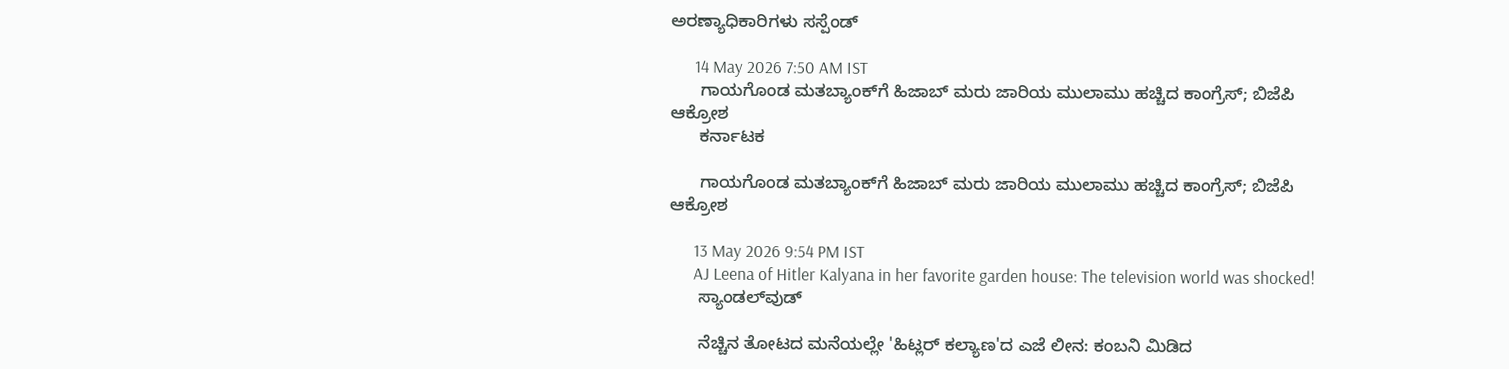ಅರಣ್ಯಾಧಿಕಾರಿಗಳು ಸಸ್ಪೆಂಡ್‌

      14 May 2026 7:50 AM IST
      ಗಾಯಗೊಂಡ ಮತಬ್ಯಾಂಕ್‌ಗೆ ಹಿಜಾಬ್ ಮರು ಜಾರಿಯ ಮುಲಾಮು ಹಚ್ಚಿದ ಕಾಂಗ್ರೆಸ್; ಬಿಜೆಪಿ ಆಕ್ರೋಶ
      ಕರ್ನಾಟಕ

      ಗಾಯಗೊಂಡ ಮತಬ್ಯಾಂಕ್‌ಗೆ ಹಿಜಾಬ್ ಮರು ಜಾರಿಯ ಮುಲಾಮು ಹಚ್ಚಿದ ಕಾಂಗ್ರೆಸ್; ಬಿಜೆಪಿ ಆಕ್ರೋಶ

      13 May 2026 9:54 PM IST
      AJ Leena of Hitler Kalyana in her favorite garden house: The television world was shocked!
      ಸ್ಯಾಂಡಲ್‌ವುಡ್

      ನೆಚ್ಚಿನ ತೋಟದ ಮನೆಯಲ್ಲೇ 'ಹಿಟ್ಲರ್ ಕಲ್ಯಾಣ'ದ ಎಜೆ ಲೀನ: ಕಂಬನಿ ಮಿಡಿದ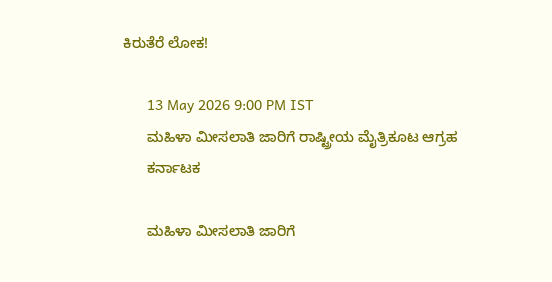ಕಿರುತೆರೆ ಲೋಕ!

      13 May 2026 9:00 PM IST
      ಮಹಿಳಾ ಮೀಸಲಾತಿ ಜಾರಿಗೆ ರಾಷ್ಟ್ರೀಯ ಮೈತ್ರಿಕೂಟ ಆಗ್ರಹ
      ಕರ್ನಾಟಕ

      ಮಹಿಳಾ ಮೀಸಲಾತಿ ಜಾರಿಗೆ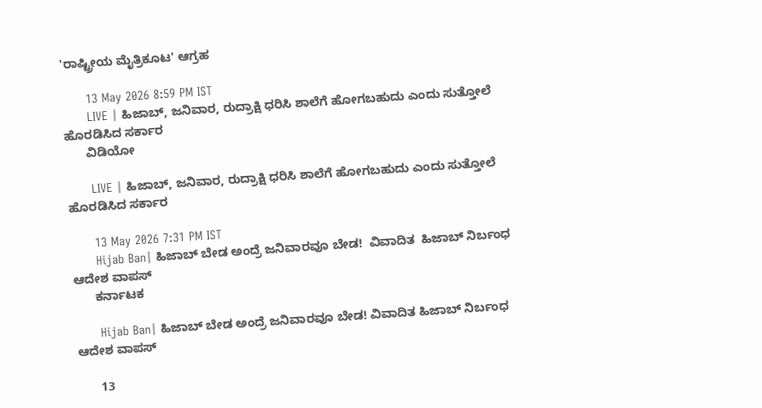'ರಾಷ್ಟ್ರೀಯ ಮೈತ್ರಿಕೂಟ' ಆಗ್ರಹ

      13 May 2026 8:59 PM IST
      LIVE | ಹಿಜಾಬ್, ಜನಿವಾರ, ರುದ್ರಾಕ್ಷಿ ಧರಿಸಿ ಶಾಲೆಗೆ ಹೋಗಬಹುದು ಎಂದು ಸುತ್ತೋಲೆ ಹೊರಡಿಸಿದ ಸರ್ಕಾರ
      ವಿಡಿಯೋ

      LIVE | ಹಿಜಾಬ್, ಜನಿವಾರ, ರುದ್ರಾಕ್ಷಿ ಧರಿಸಿ ಶಾಲೆಗೆ ಹೋಗಬಹುದು ಎಂದು ಸುತ್ತೋಲೆ ಹೊರಡಿಸಿದ ಸರ್ಕಾರ

      13 May 2026 7:31 PM IST
      Hijab Ban| ಹಿಜಾಬ್‌ ಬೇಡ ಅಂದ್ರೆ ಜನಿವಾರವೂ ಬೇಡ!  ವಿವಾದಿತ  ಹಿಜಾಬ್‌ ನಿರ್ಬಂಧ ಆದೇಶ ವಾಪಸ್‌
      ಕರ್ನಾಟಕ

      Hijab Ban| ಹಿಜಾಬ್‌ ಬೇಡ ಅಂದ್ರೆ ಜನಿವಾರವೂ ಬೇಡ! ವಿವಾದಿತ ಹಿಜಾಬ್‌ ನಿರ್ಬಂಧ ಆದೇಶ ವಾಪಸ್‌

      13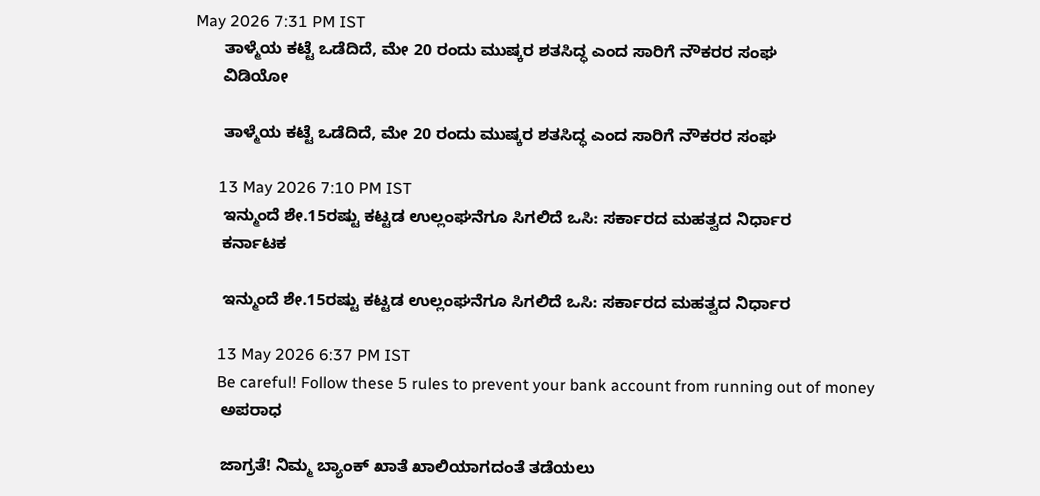May 2026 7:31 PM IST
      ತಾಳ್ಮೆಯ ಕಟ್ಟೆ ಒಡೆದಿದೆ, ಮೇ 20 ರಂದು ಮುಷ್ಕರ ಶತಸಿದ್ಧ ಎಂದ ಸಾರಿಗೆ ನೌಕರರ ಸಂಘ
      ವಿಡಿಯೋ

      ತಾಳ್ಮೆಯ ಕಟ್ಟೆ ಒಡೆದಿದೆ, ಮೇ 20 ರಂದು ಮುಷ್ಕರ ಶತಸಿದ್ಧ ಎಂದ ಸಾರಿಗೆ ನೌಕರರ ಸಂಘ

      13 May 2026 7:10 PM IST
      ಇನ್ಮುಂದೆ ಶೇ.15ರಷ್ಟು ಕಟ್ಟಡ ಉಲ್ಲಂಘನೆಗೂ ಸಿಗಲಿದೆ ಒಸಿ: ಸರ್ಕಾರದ ಮಹತ್ವದ ನಿರ್ಧಾರ
      ಕರ್ನಾಟಕ

      ಇನ್ಮುಂದೆ ಶೇ.15ರಷ್ಟು ಕಟ್ಟಡ ಉಲ್ಲಂಘನೆಗೂ ಸಿಗಲಿದೆ ಒಸಿ: ಸರ್ಕಾರದ ಮಹತ್ವದ ನಿರ್ಧಾರ

      13 May 2026 6:37 PM IST
      Be careful! Follow these 5 rules to prevent your bank account from running out of money
      ಅಪರಾಧ

      ಜಾಗ್ರತೆ! ನಿಮ್ಮ ಬ್ಯಾಂಕ್ ಖಾತೆ ಖಾಲಿಯಾಗದಂತೆ ತಡೆಯಲು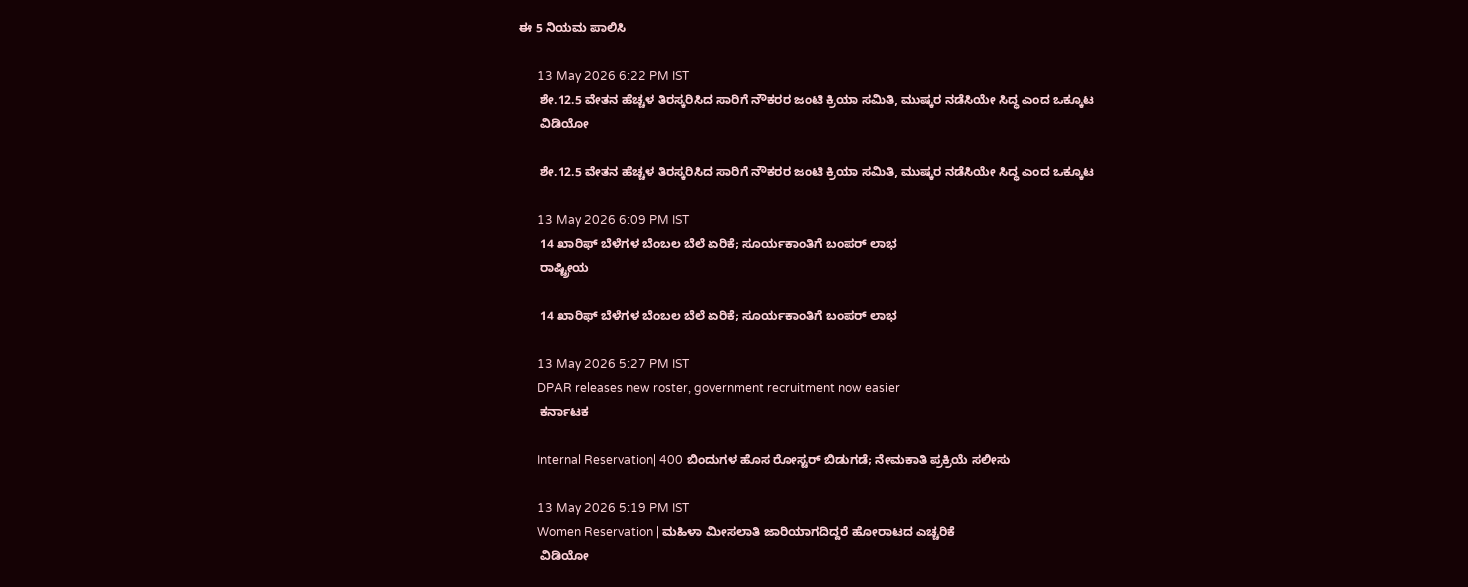ಈ 5 ನಿಯಮ ಪಾಲಿಸಿ

      13 May 2026 6:22 PM IST
      ಶೇ.12.5 ವೇತನ ಹೆಚ್ಚಳ ತಿರಸ್ಕರಿಸಿದ ಸಾರಿಗೆ ನೌಕರರ ಜಂಟಿ ಕ್ರಿಯಾ ಸಮಿತಿ, ಮುಷ್ಕರ ನಡೆಸಿಯೇ ಸಿದ್ಧ ಎಂದ ಒಕ್ಕೂಟ
      ವಿಡಿಯೋ

      ಶೇ.12.5 ವೇತನ ಹೆಚ್ಚಳ ತಿರಸ್ಕರಿಸಿದ ಸಾರಿಗೆ ನೌಕರರ ಜಂಟಿ ಕ್ರಿಯಾ ಸಮಿತಿ, ಮುಷ್ಕರ ನಡೆಸಿಯೇ ಸಿದ್ಧ ಎಂದ ಒಕ್ಕೂಟ

      13 May 2026 6:09 PM IST
      14 ಖಾರಿಫ್ ಬೆಳೆಗಳ ಬೆಂಬಲ ಬೆಲೆ ಏರಿಕೆ; ಸೂರ್ಯಕಾಂತಿಗೆ ಬಂಪರ್ ಲಾಭ
      ರಾಷ್ಟ್ರೀಯ

      14 ಖಾರಿಫ್ ಬೆಳೆಗಳ ಬೆಂಬಲ ಬೆಲೆ ಏರಿಕೆ; ಸೂರ್ಯಕಾಂತಿಗೆ ಬಂಪರ್ ಲಾಭ

      13 May 2026 5:27 PM IST
      DPAR releases new roster, government recruitment now easier
      ಕರ್ನಾಟಕ

      Internal Reservation| 400 ಬಿಂದುಗಳ ಹೊಸ ರೋಸ್ಟರ್ ಬಿಡುಗಡೆ; ನೇಮಕಾತಿ ಪ್ರಕ್ರಿಯೆ ಸಲೀಸು

      13 May 2026 5:19 PM IST
      Women Reservation | ಮಹಿಳಾ ಮೀಸಲಾತಿ ಜಾರಿಯಾಗದಿದ್ದರೆ ಹೋರಾಟದ ಎಚ್ಚರಿಕೆ
      ವಿಡಿಯೋ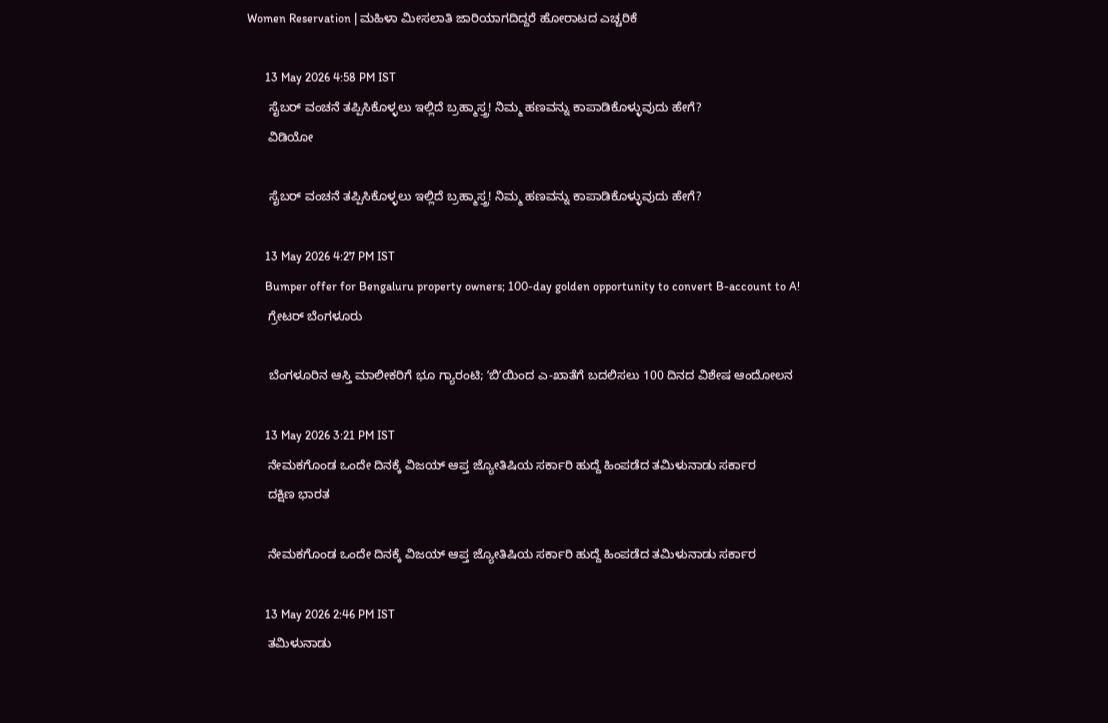Women Reservation | ಮಹಿಳಾ ಮೀಸಲಾತಿ ಜಾರಿಯಾಗದಿದ್ದರೆ ಹೋರಾಟದ ಎಚ್ಚರಿಕೆ

      13 May 2026 4:58 PM IST
      ಸೈಬರ್ ವಂಚನೆ ತಪ್ಪಿಸಿಕೊಳ್ಳಲು ಇಲ್ಲಿದೆ ಬ್ರಹ್ಮಾಸ್ತ್ರ! ನಿಮ್ಮ ಹಣವನ್ನು ಕಾಪಾಡಿಕೊಳ್ಳುವುದು ಹೇಗೆ?
      ವಿಡಿಯೋ

      ಸೈಬರ್ ವಂಚನೆ ತಪ್ಪಿಸಿಕೊಳ್ಳಲು ಇಲ್ಲಿದೆ ಬ್ರಹ್ಮಾಸ್ತ್ರ! ನಿಮ್ಮ ಹಣವನ್ನು ಕಾಪಾಡಿಕೊಳ್ಳುವುದು ಹೇಗೆ?

      13 May 2026 4:27 PM IST
      Bumper offer for Bengaluru property owners; 100-day golden opportunity to convert B-account to A!
      ಗ್ರೇಟರ್ ಬೆಂಗಳೂರು

      ಬೆಂಗಳೂರಿನ ಆಸ್ತಿ ಮಾಲೀಕರಿಗೆ ಭೂ ಗ್ಯಾರಂಟಿ; ʼಬಿʼಯಿಂದ ಎ-ಖಾತೆಗೆ ಬದಲಿಸಲು 100 ದಿನದ ವಿಶೇಷ ಆಂದೋಲನ

      13 May 2026 3:21 PM IST
      ನೇಮಕಗೊಂಡ ಒಂದೇ ದಿನಕ್ಕೆ ವಿಜಯ್‌ ಆಪ್ತ ಜ್ಯೋತಿಷಿಯ ಸರ್ಕಾರಿ ಹುದ್ದೆ ಹಿಂಪಡೆದ ತಮಿಳುನಾಡು ಸರ್ಕಾರ
      ದಕ್ಷಿಣ ಭಾರತ

      ನೇಮಕಗೊಂಡ ಒಂದೇ ದಿನಕ್ಕೆ ವಿಜಯ್‌ ಆಪ್ತ ಜ್ಯೋತಿಷಿಯ ಸರ್ಕಾರಿ ಹುದ್ದೆ ಹಿಂಪಡೆದ ತಮಿಳುನಾಡು ಸರ್ಕಾರ

      13 May 2026 2:46 PM IST
      ತಮಿಳುನಾಡು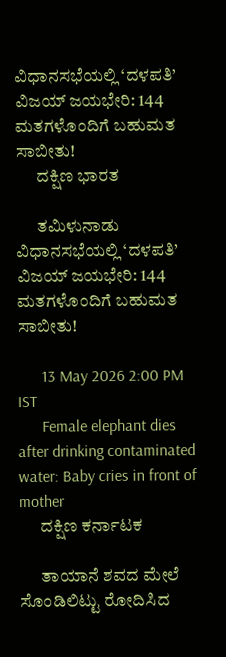ವಿಧಾನಸಭೆಯಲ್ಲಿ ‘ದಳಪತಿ’ ವಿಜಯ್ ಜಯಭೇರಿ: 144 ಮತಗಳೊಂದಿಗೆ ಬಹುಮತ ಸಾಬೀತು!
      ದಕ್ಷಿಣ ಭಾರತ

      ತಮಿಳುನಾಡು ವಿಧಾನಸಭೆಯಲ್ಲಿ ‘ದಳಪತಿ’ ವಿಜಯ್ ಜಯಭೇರಿ: 144 ಮತಗಳೊಂದಿಗೆ ಬಹುಮತ ಸಾಬೀತು!

      13 May 2026 2:00 PM IST
      Female elephant dies after drinking contaminated water: Baby cries in front of mother
      ದಕ್ಷಿಣ ಕರ್ನಾಟಕ

      ತಾಯಾನೆ ಶವದ ಮೇಲೆ ಸೊಂಡಿಲಿಟ್ಟು ರೋದಿಸಿದ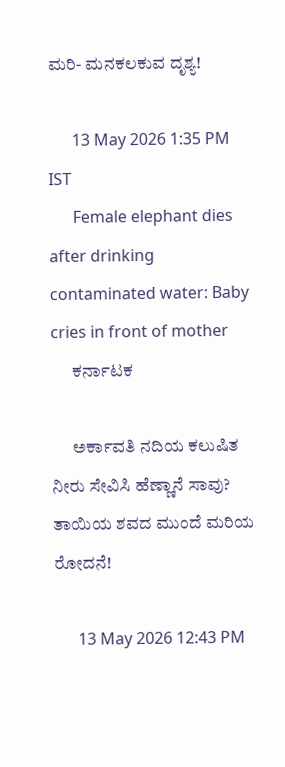ಮರಿ- ಮನಕಲಕುವ ದೃಶ್ಯ!

      13 May 2026 1:35 PM IST
      Female elephant dies after drinking contaminated water: Baby cries in front of mother
      ಕರ್ನಾಟಕ

      ಅರ್ಕಾವತಿ ನದಿಯ ಕಲುಷಿತ ನೀರು ಸೇವಿಸಿ ಹೆಣ್ಣಾನೆ ಸಾವು? ತಾಯಿಯ ಶವದ ಮುಂದೆ ಮರಿಯ ರೋದನೆ!

      13 May 2026 12:43 PM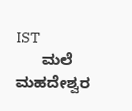IST
      ಮಲೆ ಮಹದೇಶ್ವರ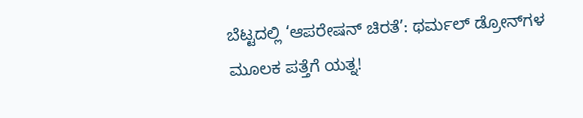ಬೆಟ್ಟದಲ್ಲಿ ‘ಆಪರೇಷನ್‌ ಚಿರತೆ’: ಥರ್ಮಲ್‌ ಡ್ರೋನ್‌ಗಳ ಮೂಲಕ ಪತ್ತೆಗೆ ಯತ್ನ!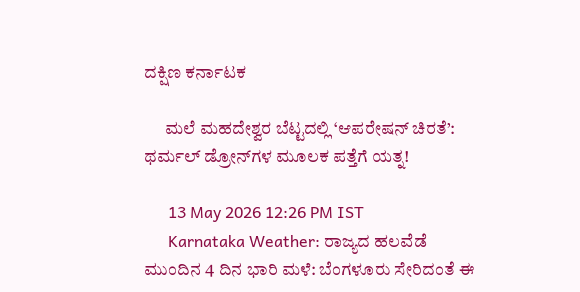ದಕ್ಷಿಣ ಕರ್ನಾಟಕ

      ಮಲೆ ಮಹದೇಶ್ವರ ಬೆಟ್ಟದಲ್ಲಿ ‘ಆಪರೇಷನ್‌ ಚಿರತೆ’: ಥರ್ಮಲ್‌ ಡ್ರೋನ್‌ಗಳ ಮೂಲಕ ಪತ್ತೆಗೆ ಯತ್ನ!

      13 May 2026 12:26 PM IST
      Karnataka Weather: ರಾಜ್ಯದ ಹಲವೆಡೆ ಮುಂದಿನ 4 ದಿನ ಭಾರಿ ಮಳೆ: ಬೆಂಗಳೂರು ಸೇರಿದಂತೆ ಈ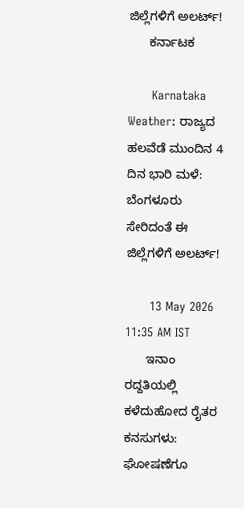ಜಿಲ್ಲೆಗಳಿಗೆ ಅಲರ್ಟ್!
      ಕರ್ನಾಟಕ

      Karnataka Weather: ರಾಜ್ಯದ ಹಲವೆಡೆ ಮುಂದಿನ 4 ದಿನ ಭಾರಿ ಮಳೆ: ಬೆಂಗಳೂರು ಸೇರಿದಂತೆ ಈ ಜಿಲ್ಲೆಗಳಿಗೆ ಅಲರ್ಟ್!

      13 May 2026 11:35 AM IST
      ಇನಾಂ ರದ್ದತಿಯಲ್ಲಿ ಕಳೆದುಹೋದ ರೈತರ ಕನಸುಗಳು: ಘೋಷಣೆಗೂ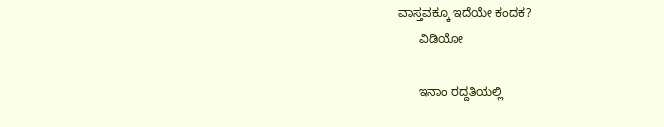ವಾಸ್ತವಕ್ಕೂ ಇದೆಯೇ ಕಂದಕ?
      ವಿಡಿಯೋ

      ಇನಾಂ ರದ್ದತಿಯಲ್ಲಿ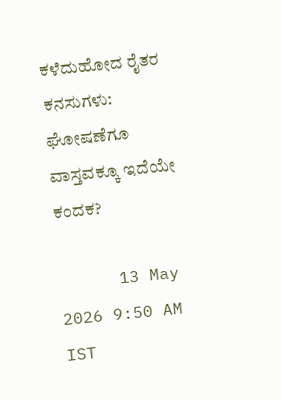ಕಳೆದುಹೋದ ರೈತರ ಕನಸುಗಳು: ಘೋಷಣೆಗೂ ವಾಸ್ತವಕ್ಕೂ ಇದೆಯೇ ಕಂದಕ?

      13 May 2026 9:50 AM IST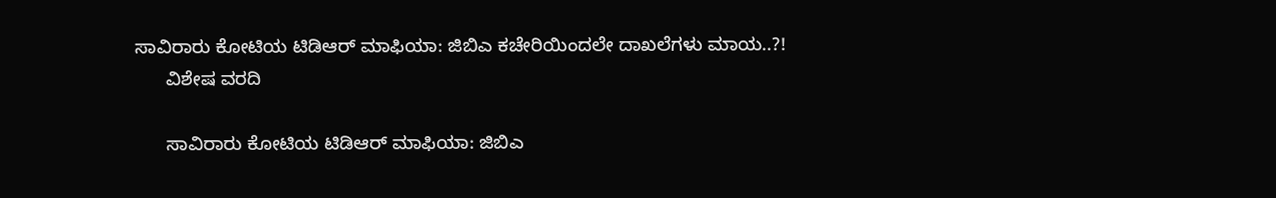ಸಾವಿರಾರು ಕೋಟಿಯ ಟಿಡಿಆರ್ ಮಾಫಿಯಾ: ಜಿಬಿಎ ಕಚೇರಿಯಿಂದಲೇ ದಾಖಲೆಗಳು ಮಾಯ..?!
      ವಿಶೇಷ ವರದಿ

      ಸಾವಿರಾರು ಕೋಟಿಯ ಟಿಡಿಆರ್ ಮಾಫಿಯಾ: ಜಿಬಿಎ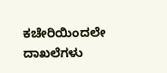ಕಚೇರಿಯಿಂದಲೇ ದಾಖಲೆಗಳು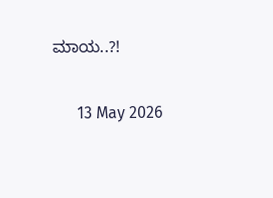ಮಾಯ..?!

      13 May 2026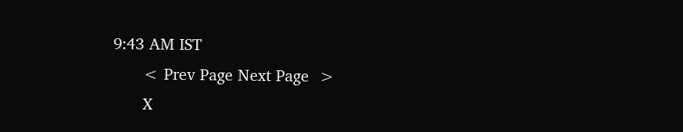9:43 AM IST
      < Prev Page Next Page  >
      X